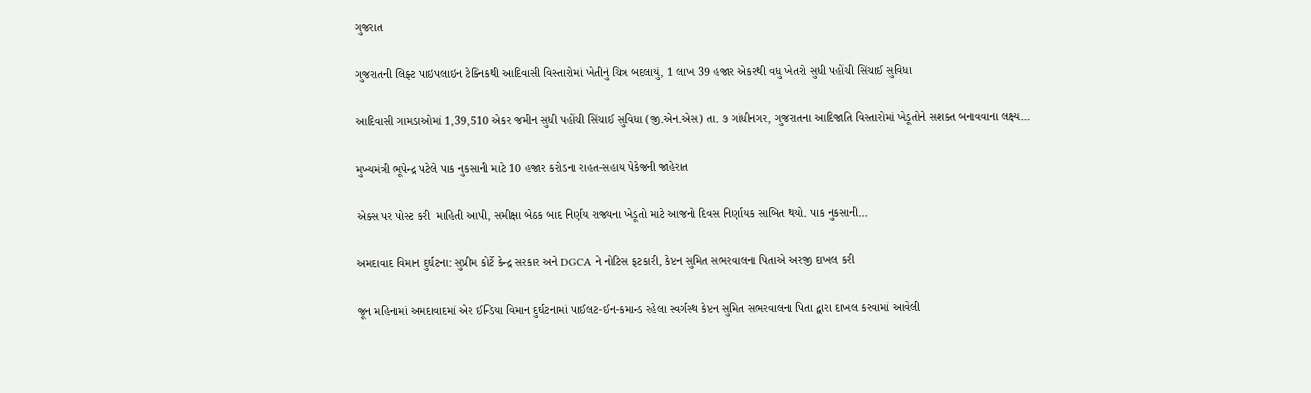ગુજરાત

ગુજરાતની લિફ્ટ પાઇપલાઇન ટેક્નિકથી આદિવાસી વિસ્તારોમાં ખેતીનું ચિત્ર બદલાયું, 1 લાખ 39 હજાર એકરથી વધુ ખેતરો સુધી પહોંચી સિંચાઈ સુવિધા

આદિવાસી ગામડાઓમાં 1,39,510 એકર જમીન સુધી પહોંચી સિંચાઈ સુવિધા (જી.એન.એસ) તા. ૭ ગાંધીનગર, ગુજરાતના આદિજાતિ વિસ્તારોમાં ખેડૂતોને સશક્ત બનાવવાના લક્ષ્ય…

મુખ્યમંત્રી ભૂપેન્દ્ર પટેલે પાક નુકસાની માટે 10 હજાર કરોડના રાહત-સહાય પેકેજની જાહેરાત

એક્સ પર પોસ્ટ કરી  માહિતી આપી, સમીક્ષા બેઠક બાદ નિર્ણય રાજ્યના ખેડૂતો માટે આજનો દિવસ નિર્ણાયક સાબિત થયો. પાક નુકસાની…

અમદાવાદ વિમાન દુર્ઘટના: સુપ્રીમ કોર્ટે કેન્દ્ર સરકાર અને DGCA ને નોટિસ ફટકારી, કેપ્ટન સુમિત સભરવાલના પિતાએ અરજી દાખલ કરી

જૂન મહિનામાં અમદાવાદમાં એર ઈન્ડિયા વિમાન દુર્ઘટનામાં પાઈલટ-ઈન-કમાન્ડ રહેલા સ્વર્ગસ્થ કેપ્ટન સુમિત સભરવાલના પિતા દ્વારા દાખલ કરવામાં આવેલી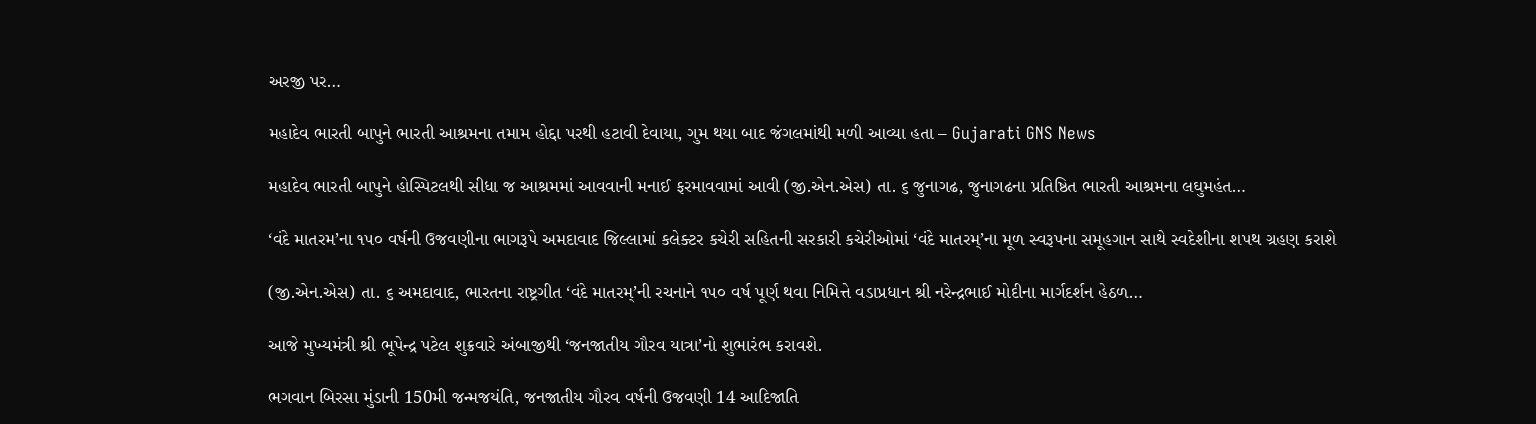અરજી પર…

મહાદેવ ભારતી બાપુને ભારતી આશ્રમના તમામ હોદ્દા પરથી હટાવી દેવાયા, ગુમ થયા બાદ જંગલમાંથી મળી આવ્યા હતા – Gujarati GNS News

મહાદેવ ભારતી બાપુને હોસ્પિટલથી સીધા જ આશ્રમમાં આવવાની મનાઈ ફરમાવવામાં આવી (જી.એન.એસ) તા. ૬ જુનાગઢ, જુનાગઢના પ્રતિષ્ઠિત ભારતી આશ્રમના લઘુમહંત…

‘વંદે માતરમ’ના ૧૫૦ વર્ષની ઉજવણીના ભાગરૂપે અમદાવાદ જિલ્લામાં કલેક્ટર કચેરી સહિતની સરકારી કચેરીઓમાં ‘વંદે માતરમ્’ના મૂળ સ્વરૂપના સમૂહગાન સાથે સ્વદેશીના શપથ ગ્રહણ કરાશે

(જી.એન.એસ) તા. ૬ અમદાવાદ, ભારતના રાષ્ટ્રગીત ‘વંદે માતરમ્’ની રચનાને ૧૫૦ વર્ષ પૂર્ણ થવા નિમિત્તે વડાપ્રધાન શ્રી નરેન્દ્રભાઈ મોદીના માર્ગદર્શન હેઠળ…

આજે મુખ્યમંત્રી શ્રી ભૂપેન્દ્ર પટેલ શુક્રવારે અંબાજીથી ‘જનજાતીય ગૌરવ યાત્રા’નો શુભારંભ કરાવશે.

ભગવાન બિરસા મુંડાની 150મી જન્મજયંતિ, જનજાતીય ગૌરવ વર્ષની ઉજવણી 14 આદિજાતિ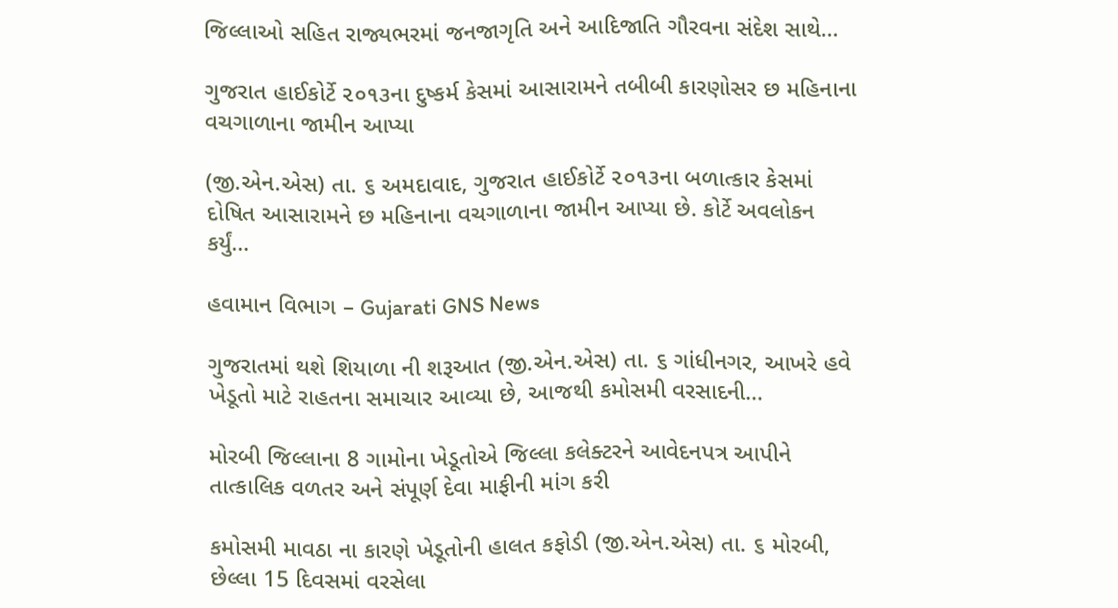જિલ્લાઓ સહિત રાજ્યભરમાં જનજાગૃતિ અને આદિજાતિ ગૌરવના સંદેશ સાથે…

ગુજરાત હાઈકોર્ટે ૨૦૧૩ના દુષ્કર્મ કેસમાં આસારામને તબીબી કારણોસર છ મહિનાના વચગાળાના જામીન આપ્યા

(જી.એન.એસ) તા. ૬ અમદાવાદ, ગુજરાત હાઈકોર્ટે ૨૦૧૩ના બળાત્કાર કેસમાં દોષિત આસારામને છ મહિનાના વચગાળાના જામીન આપ્યા છે. કોર્ટે અવલોકન કર્યું…

હવામાન વિભાગ – Gujarati GNS News

ગુજરાતમાં થશે શિયાળા ની શરૂઆત (જી.એન.એસ) તા. ૬ ગાંધીનગર, આખરે હવે ખેડૂતો માટે રાહતના સમાચાર આવ્યા છે, આજથી કમોસમી વરસાદની…

મોરબી જિલ્લાના 8 ગામોના ખેડૂતોએ જિલ્લા કલેક્ટરને આવેદનપત્ર આપીને તાત્કાલિક વળતર અને સંપૂર્ણ દેવા માફીની માંગ કરી

કમોસમી માવઠા ના કારણે ખેડૂતોની હાલત કફોડી (જી.એન.એસ) તા. ૬ મોરબી, છેલ્લા 15 દિવસમાં વરસેલા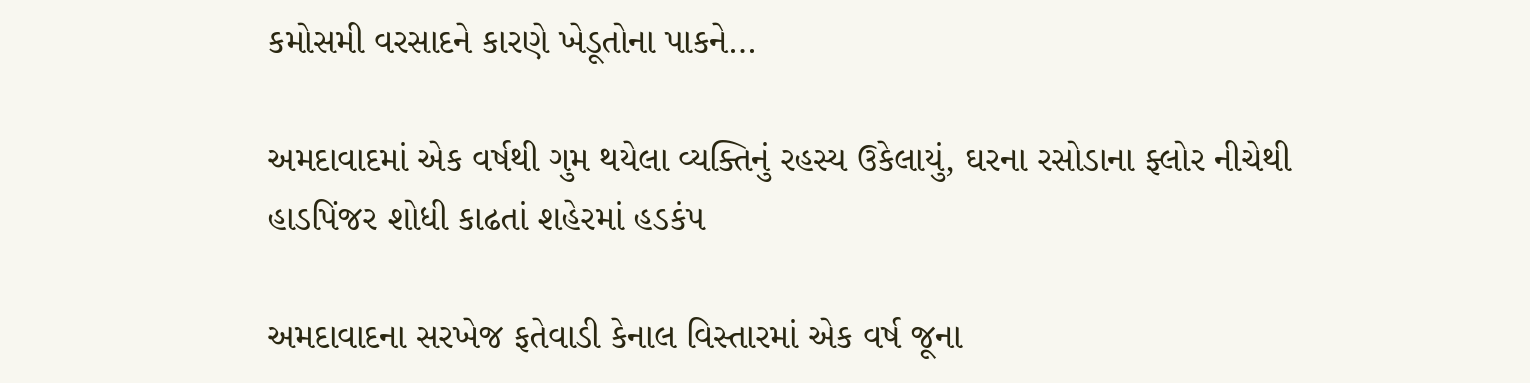કમોસમી વરસાદને કારણે ખેડૂતોના પાકને…

અમદાવાદમાં એક વર્ષથી ગુમ થયેલા વ્યક્તિનું રહસ્ય ઉકેલાયું, ઘરના રસોડાના ફ્લોર નીચેથી હાડપિંજર શોધી કાઢતાં શહેરમાં હડકંપ

અમદાવાદના સરખેજ ફતેવાડી કેનાલ વિસ્તારમાં એક વર્ષ જૂના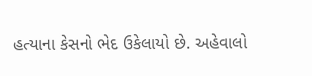હત્યાના કેસનો ભેદ ઉકેલાયો છે. અહેવાલો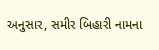અનુસાર, સમીર બિહારી નામના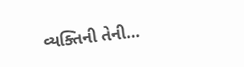વ્યક્તિની તેની…